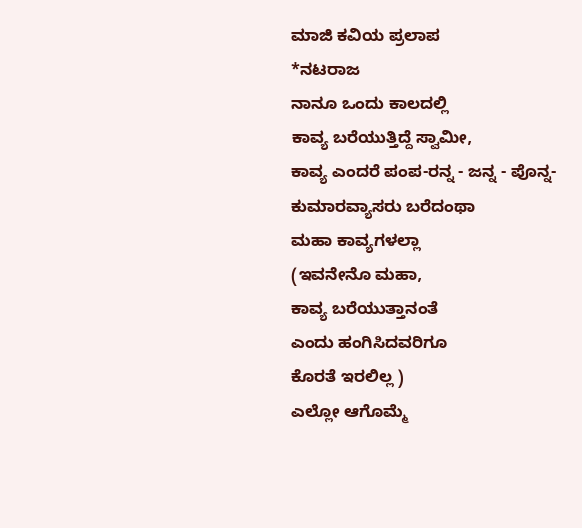ಮಾಜಿ ಕವಿಯ ಪ್ರಲಾಪ
*ನಟರಾಜ
ನಾನೂ ಒಂದು ಕಾಲದಲ್ಲಿ
ಕಾವ್ಯ ಬರೆಯುತ್ತಿದ್ದೆ ಸ್ವಾಮೀ,
ಕಾವ್ಯ ಎಂದರೆ ಪಂಪ-ರನ್ನ - ಜನ್ನ - ಪೊನ್ನ-
ಕುಮಾರವ್ಯಾಸರು ಬರೆದಂಥಾ
ಮಹಾ ಕಾವ್ಯಗಳಲ್ಲಾ
(ಇವನೇನೊ ಮಹಾ,
ಕಾವ್ಯ ಬರೆಯುತ್ತಾನಂತೆ
ಎಂದು ಹಂಗಿಸಿದವರಿಗೂ
ಕೊರತೆ ಇರಲಿಲ್ಲ )
ಎಲ್ಲೋ ಆಗೊಮ್ಮೆ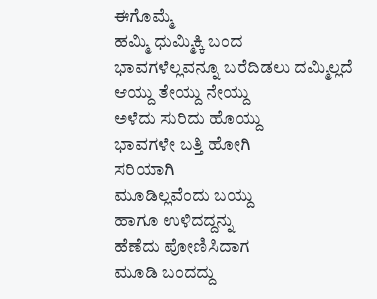ಈಗೊಮ್ಮೆ
ಹಮ್ಮಿ ಧುಮ್ಮಿಕ್ಕಿ ಬಂದ
ಭಾವಗಳೆಲ್ಲವನ್ನೂ ಬರೆದಿಡಲು ದಮ್ಮಿಲ್ಲದೆ
ಆಯ್ದು ತೇಯ್ದು ನೇಯ್ದು
ಅಳೆದು ಸುರಿದು ಹೊಯ್ದು
ಭಾವಗಳೇ ಬತ್ತಿ ಹೋಗಿ
ಸರಿಯಾಗಿ
ಮೂಡಿಲ್ಲವೆಂದು ಬಯ್ದು
ಹಾಗೂ ಉಳಿದದ್ದನ್ನು
ಹೆಣೆದು ಪೋಣಿಸಿದಾಗ
ಮೂಡಿ ಬಂದದ್ದು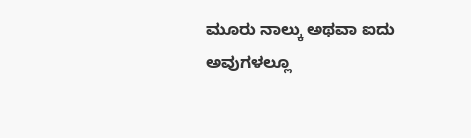ಮೂರು ನಾಲ್ಕು ಅಥವಾ ಐದು
ಅವುಗಳಲ್ಲೂ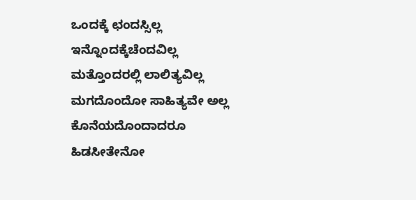ಒಂದಕ್ಕೆ ಛಂದಸ್ಸಿಲ್ಲ
ಇನ್ನೊಂದಕ್ಕೆಚೆಂದವಿಲ್ಲ
ಮತ್ತೊಂದರಲ್ಲಿ ಲಾಲಿತ್ಯವಿಲ್ಲ
ಮಗದೊಂದೋ ಸಾಹಿತ್ಯವೇ ಅಲ್ಲ
ಕೊನೆಯದೊಂದಾದರೂ
ಹಿಡಸೀತೇನೋ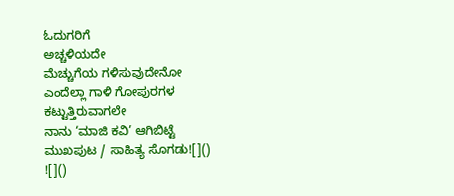ಓದುಗರಿಗೆ
ಅಚ್ಚಳಿಯದೇ
ಮೆಚ್ಚುಗೆಯ ಗಳಿಸುವುದೇನೋ
ಎಂದೆಲ್ಲಾ ಗಾಳಿ ಗೋಪುರಗಳ
ಕಟ್ಟುತ್ತಿರುವಾಗಲೇ
ನಾನು ‘ಮಾಜಿ ಕವಿ’ ಆಗಿಬಿಟ್ಟೆ
ಮುಖಪುಟ / ಸಾಹಿತ್ಯ ಸೊಗಡು![]()
![]()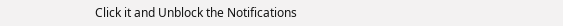Click it and Unblock the Notifications